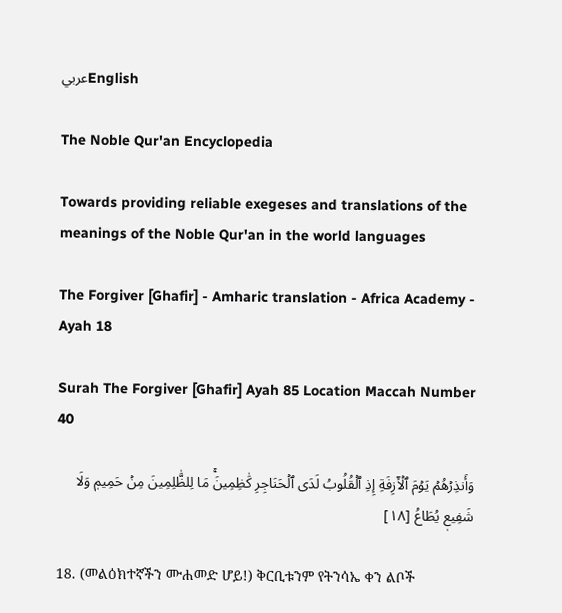عربيEnglish

The Noble Qur'an Encyclopedia

Towards providing reliable exegeses and translations of the meanings of the Noble Qur'an in the world languages

The Forgiver [Ghafir] - Amharic translation - Africa Academy - Ayah 18

Surah The Forgiver [Ghafir] Ayah 85 Location Maccah Number 40

وَأَنذِرۡهُمۡ يَوۡمَ ٱلۡأٓزِفَةِ إِذِ ٱلۡقُلُوبُ لَدَى ٱلۡحَنَاجِرِ كَٰظِمِينَۚ مَا لِلظَّٰلِمِينَ مِنۡ حَمِيمٖ وَلَا شَفِيعٖ يُطَاعُ [١٨]

18. (መልዕክተኛችን ሙሐመድ ሆይ!) ቅርቢቱንም የትንሳኤ ቀን ልቦች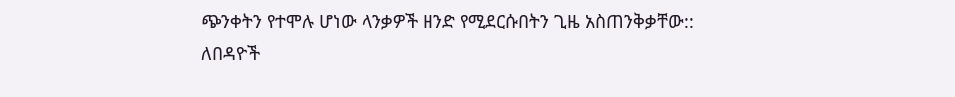ጭንቀትን የተሞሉ ሆነው ላንቃዎች ዘንድ የሚደርሱበትን ጊዜ አስጠንቅቃቸው:: ለበዳዮች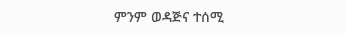ምንም ወዳጅና ተሰሚ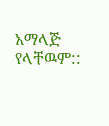አማላጅ የላቸዉም::